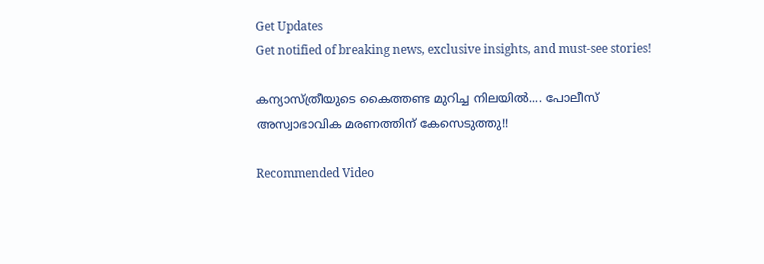Get Updates
Get notified of breaking news, exclusive insights, and must-see stories!

കന്യാസ്ത്രീയുടെ കൈത്തണ്ട മുറിച്ച നിലയില്‍.... പോലീസ് അസ്വാഭാവിക മരണത്തിന് കേസെടുത്തു!!

Recommended Video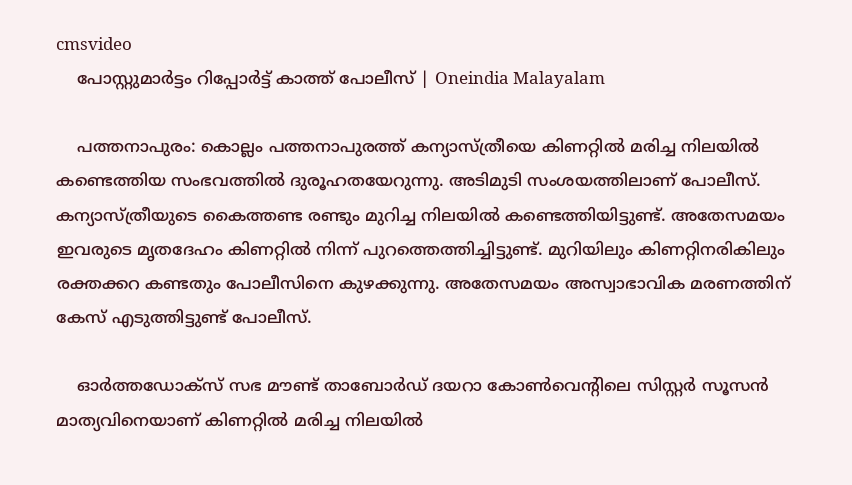cmsvideo
    പോസ്റ്റുമാര്‍ട്ടം റിപ്പോര്‍ട്ട് കാത്ത് പോലീസ് | Oneindia Malayalam

    പത്തനാപുരം: കൊല്ലം പത്തനാപുരത്ത് കന്യാസ്ത്രീയെ കിണറ്റില്‍ മരിച്ച നിലയില്‍ കണ്ടെത്തിയ സംഭവത്തില്‍ ദുരൂഹതയേറുന്നു. അടിമുടി സംശയത്തിലാണ് പോലീസ്. കന്യാസ്ത്രീയുടെ കൈത്തണ്ട രണ്ടും മുറിച്ച നിലയില്‍ കണ്ടെത്തിയിട്ടുണ്ട്. അതേസമയം ഇവരുടെ മൃതദേഹം കിണറ്റില്‍ നിന്ന് പുറത്തെത്തിച്ചിട്ടുണ്ട്. മുറിയിലും കിണറ്റിനരികിലും രക്തക്കറ കണ്ടതും പോലീസിനെ കുഴക്കുന്നു. അതേസമയം അസ്വാഭാവിക മരണത്തിന് കേസ് എടുത്തിട്ടുണ്ട് പോലീസ്.

    ഓര്‍ത്തഡോക്‌സ് സഭ മൗണ്ട് താബോര്‍ഡ് ദയറാ കോണ്‍വെന്റിലെ സിസ്റ്റര്‍ സൂസന്‍ മാത്യവിനെയാണ് കിണറ്റില്‍ മരിച്ച നിലയില്‍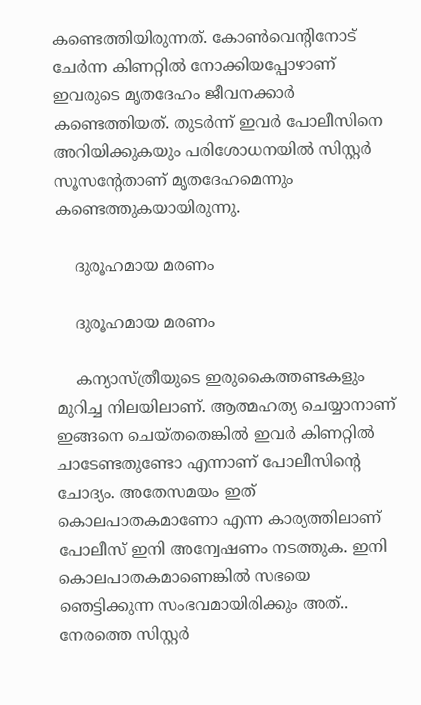കണ്ടെത്തിയിരുന്നത്. കോണ്‍വെന്റിനോട് ചേര്‍ന്ന കിണറ്റില്‍ നോക്കിയപ്പോഴാണ് ഇവരുടെ മൃതദേഹം ജീവനക്കാര്‍ കണ്ടെത്തിയത്. തുടര്‍ന്ന് ഇവര്‍ പോലീസിനെ അറിയിക്കുകയും പരിശോധനയില്‍ സിസ്റ്റര്‍ സൂസന്റേതാണ് മൃതദേഹമെന്നും കണ്ടെത്തുകയായിരുന്നു.

    ദുരൂഹമായ മരണം

    ദുരൂഹമായ മരണം

    കന്യാസ്ത്രീയുടെ ഇരുകൈത്തണ്ടകളും മുറിച്ച നിലയിലാണ്. ആത്മഹത്യ ചെയ്യാനാണ് ഇങ്ങനെ ചെയ്തതെങ്കില്‍ ഇവര്‍ കിണറ്റില്‍ ചാടേണ്ടതുണ്ടോ എന്നാണ് പോലീസിന്റെ ചോദ്യം. അതേസമയം ഇത് കൊലപാതകമാണോ എന്ന കാര്യത്തിലാണ് പോലീസ് ഇനി അന്വേഷണം നടത്തുക. ഇനി കൊലപാതകമാണെങ്കില്‍ സഭയെ ഞെട്ടിക്കുന്ന സംഭവമായിരിക്കും അത്.. നേരത്തെ സിസ്റ്റര്‍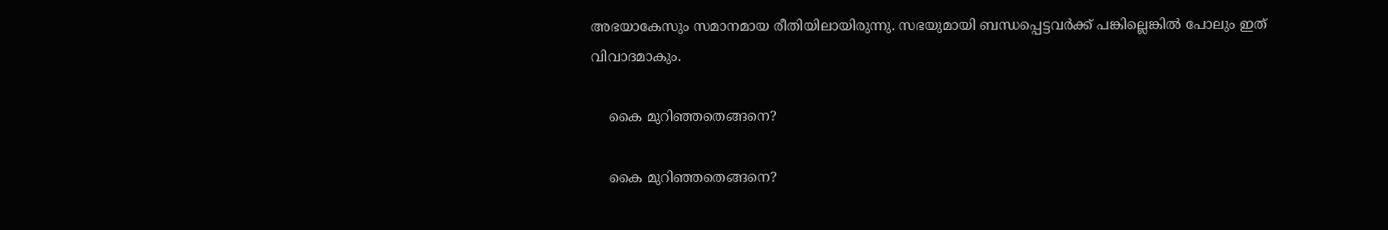അഭയാകേസും സമാനമായ രീതിയിലായിരുന്നു. സഭയുമായി ബന്ധപ്പെട്ടവര്‍ക്ക് പങ്കില്ലെങ്കില്‍ പോലും ഇത് വിവാദമാകും.

    കൈ മുറിഞ്ഞതെങ്ങനെ?

    കൈ മുറിഞ്ഞതെങ്ങനെ?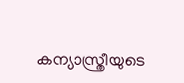കന്യാസ്ത്രീയുടെ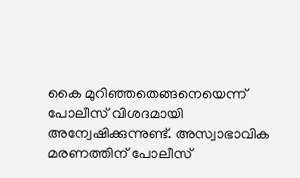കൈ മുറിഞ്ഞതെങ്ങനെയെന്ന് പോലീസ് വിശദമായി അന്വേഷിക്കുന്നുണ്ട്. അസ്വാഭാവിക മരണത്തിന് പോലീസ്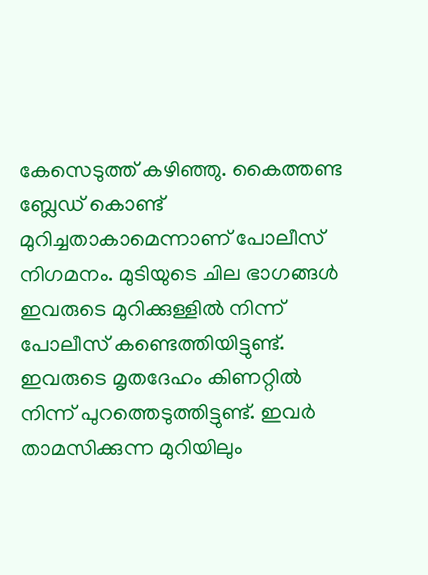കേസെടുത്ത് കഴിഞ്ഞു. കൈത്തണ്ട ബ്ലേഡ് കൊണ്ട് മുറിച്ചതാകാമെന്നാണ് പോലീസ് നിഗമനം. മുടിയുടെ ചില ഭാഗങ്ങള്‍ ഇവരുടെ മുറിക്കുള്ളില്‍ നിന്ന് പോലീസ് കണ്ടെത്തിയിട്ടുണ്ട്. ഇവരുടെ മൃതദേഹം കിണറ്റില്‍ നിന്ന് പുറത്തെടുത്തിട്ടുണ്ട്. ഇവര്‍ താമസിക്കുന്ന മുറിയിലും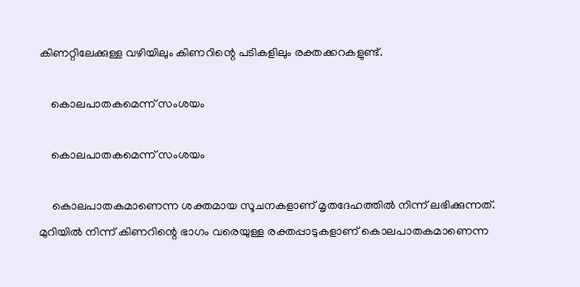കിണറ്റിലേക്കുള്ള വഴിയിലും കിണറിന്റെ പടികളിലും രക്തക്കറകളുണ്ട്.

    കൊലപാതകമെന്ന് സംശയം

    കൊലപാതകമെന്ന് സംശയം

    കൊലപാതകമാണെന്ന ശക്തമായ സൂചനകളാണ് മൃതദേഹത്തില്‍ നിന്ന് ലഭിക്കുന്നത്. മുറിയില്‍ നിന്ന് കിണറിന്റെ ഭാഗം വരെയുള്ള രക്തപ്പാടുകളാണ് കൊലപാതകമാണെന്ന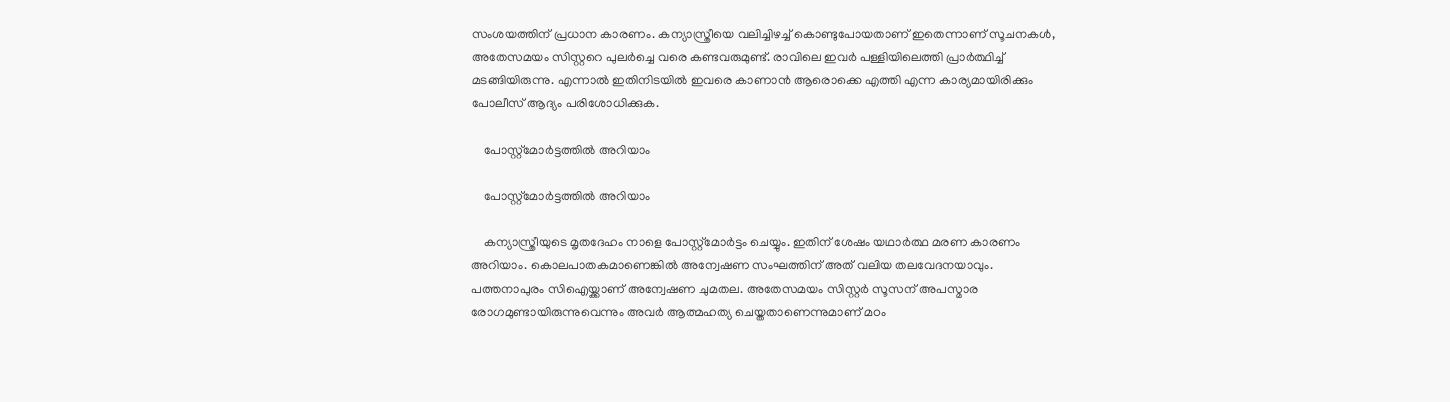സംശയത്തിന് പ്രധാന കാരണം. കന്യാസ്ത്രീയെ വലിച്ചിഴച്ച് കൊണ്ടുപോയതാണ് ഇതെന്നാണ് സൂചനകള്‍, അതേസമയം സിസ്റ്ററെ പുലര്‍ച്ചെ വരെ കണ്ടവരുമുണ്ട്. രാവിലെ ഇവര്‍ പള്ളിയിലെത്തി പ്രാര്‍ത്ഥിച്ച് മടങ്ങിയിരുന്നു. എന്നാല്‍ ഇതിനിടയില്‍ ഇവരെ കാണാന്‍ ആരൊക്കെ എത്തി എന്ന കാര്യമായിരിക്കും പോലീസ് ആദ്യം പരിശോധിക്കുക.

    പോസ്റ്റ്‌മോര്‍ട്ടത്തില്‍ അറിയാം

    പോസ്റ്റ്‌മോര്‍ട്ടത്തില്‍ അറിയാം

    കന്യാസ്ത്രീയുടെ മൃതദേഹം നാളെ പോസ്റ്റ്‌മോര്‍ട്ടം ചെയ്യും. ഇതിന് ശേഷം യഥാര്‍ത്ഥ മരണ കാരണം അറിയാം. കൊലപാതകമാണെങ്കില്‍ അന്വേഷണ സംഘത്തിന് അത് വലിയ തലവേദനയാവും. പത്തനാപുരം സിഐയ്ക്കാണ് അന്വേഷണ ചുമതല. അതേസമയം സിസ്റ്റര്‍ സൂസന് അപസ്മാര രോഗമുണ്ടായിരുന്നുവെന്നും അവര്‍ ആത്മഹത്യ ചെയ്തതാണെന്നുമാണ് മഠം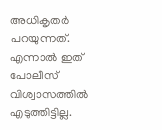അധികൃതര്‍ പറയുന്നത്. എന്നാല്‍ ഇത് പോലീസ് വിശ്വാസത്തില്‍ എടുത്തിട്ടില്ല.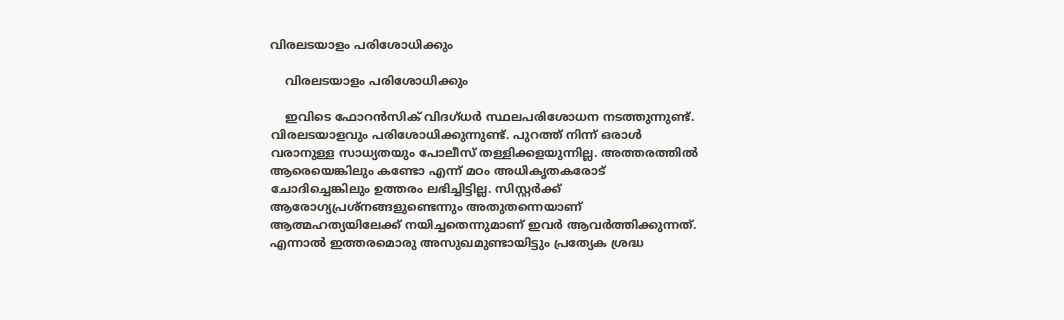വിരലടയാളം പരിശോധിക്കും

    വിരലടയാളം പരിശോധിക്കും

    ഇവിടെ ഫോറന്‍സിക് വിദഗ്ധര്‍ സ്ഥലപരിശോധന നടത്തുന്നുണ്ട്. വിരലടയാളവും പരിശോധിക്കുന്നുണ്ട്. പുറത്ത് നിന്ന് ഒരാള്‍ വരാനുള്ള സാധ്യതയും പോലീസ് തള്ളിക്കളയുന്നില്ല. അത്തരത്തില്‍ ആരെയെങ്കിലും കണ്ടോ എന്ന് മഠം അധികൃതകരോട് ചോദിച്ചെങ്കിലും ഉത്തരം ലഭിച്ചിട്ടില്ല. സിസ്റ്റര്‍ക്ക് ആരോഗ്യപ്രശ്‌നങ്ങളുണ്ടെന്നും അതുതന്നെയാണ് ആത്മഹത്യയിലേക്ക് നയിച്ചതെന്നുമാണ് ഇവര്‍ ആവര്‍ത്തിക്കുന്നത്. എന്നാല്‍ ഇത്തരമൊരു അസുഖമുണ്ടായിട്ടും പ്രത്യേക ശ്രദ്ധ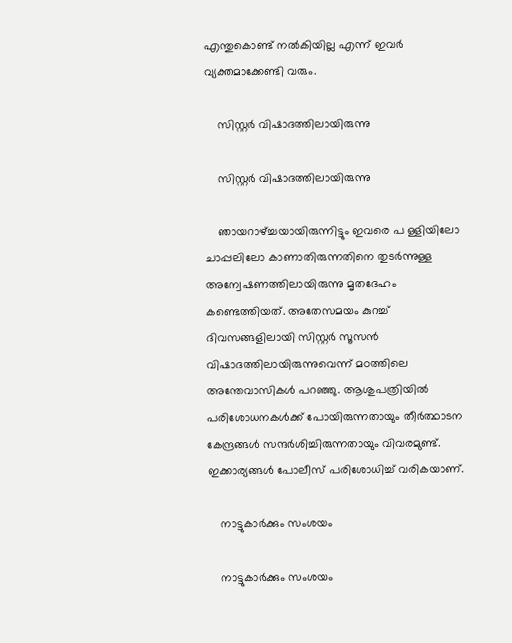എന്തുകൊണ്ട് നല്‍കിയില്ല എന്ന് ഇവര്‍ വ്യക്തമാക്കേണ്ടി വരും.

    സിസ്റ്റര്‍ വിഷാദത്തിലായിരുന്നു

    സിസ്റ്റര്‍ വിഷാദത്തിലായിരുന്നു

    ഞായറാഴ്ച്ചയായിരുന്നിട്ടും ഇവരെ പ ള്ളിയിലോ ചാപ്പലിലോ കാണാതിരുന്നതിനെ തുടര്‍ന്നുള്ള അന്വേഷണത്തിലായിരുന്നു മൃതദേഹം കണ്ടെത്തിയത്. അതേസമയം കുറച്ച് ദിവസങ്ങളിലായി സിസ്റ്റര്‍ സൂസന്‍ വിഷാദത്തിലായിരുന്നുവെന്ന് മഠത്തിലെ അന്തേവാസികള്‍ പറഞ്ഞു. ആശുപത്രിയില്‍ പരിശോധനകള്‍ക്ക് പോയിരുന്നതായും തീര്‍ത്ഥാടന കേന്ദ്രങ്ങള്‍ സന്ദര്‍ശിച്ചിരുന്നതായും വിവരമുണ്ട്. ഇക്കാര്യങ്ങള്‍ പോലീസ് പരിശോധിച്ച് വരികയാണ്.

    നാട്ടുകാര്‍ക്കും സംശയം

    നാട്ടുകാര്‍ക്കും സംശയം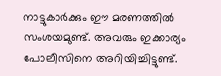നാട്ടുകാര്‍ക്കും ഈ മരണത്തില്‍ സംശയമുണ്ട്. അവരും ഇക്കാര്യം പോലീസിനെ അറിയിച്ചിട്ടുണ്ട്.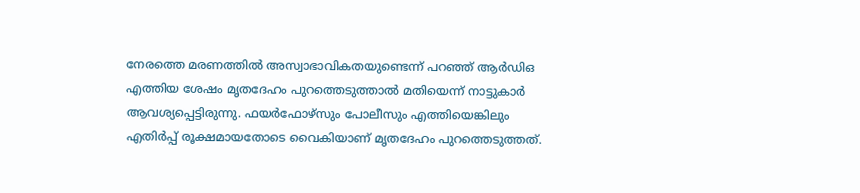നേരത്തെ മരണത്തില്‍ അസ്വാഭാവികതയുണ്ടെന്ന് പറഞ്ഞ് ആര്‍ഡിഒ എത്തിയ ശേഷം മൃതദേഹം പുറത്തെടുത്താല്‍ മതിയെന്ന് നാട്ടുകാര്‍ ആവശ്യപ്പെട്ടിരുന്നു. ഫയര്‍ഫോഴ്‌സും പോലീസും എത്തിയെങ്കിലും എതിര്‍പ്പ് രൂക്ഷമായതോടെ വൈകിയാണ് മൃതദേഹം പുറത്തെടുത്തത്.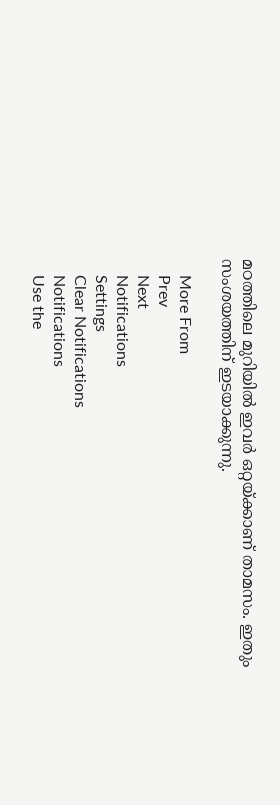മഠത്തിലെ മുറിയില്‍ ഇവര്‍ ഒറ്റയ്ക്കാണ് താമസം. ഇതും സംശയത്തിന് ഇടയാക്കുന്നു.

    More From
    Prev
    Next
    Notifications
    Settings
    Clear Notifications
    Notifications
    Use the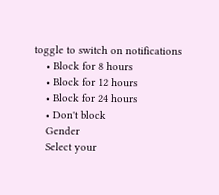toggle to switch on notifications
    • Block for 8 hours
    • Block for 12 hours
    • Block for 24 hours
    • Don't block
    Gender
    Select your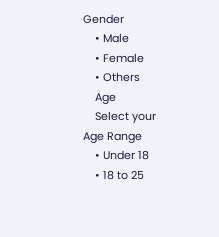Gender
    • Male
    • Female
    • Others
    Age
    Select your Age Range
    • Under 18
    • 18 to 25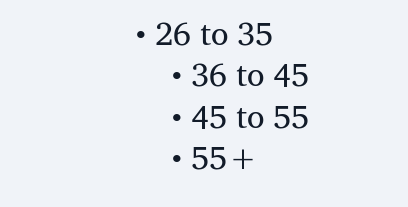• 26 to 35
    • 36 to 45
    • 45 to 55
    • 55+